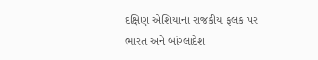દક્ષિણ એશિયાના રાજકીય ફલક પર ભારત અને બાંગ્લાદેશ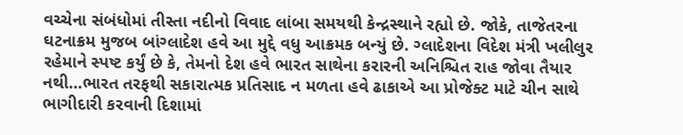વચ્ચેના સંબંધોમાં તીસ્તા નદીનો વિવાદ લાંબા સમયથી કેન્દ્રસ્થાને રહ્યો છે. જોકે, તાજેતરના ઘટનાક્રમ મુજબ બાંગ્લાદેશ હવે આ મુદ્દે વધુ આક્રમક બન્યું છે. ગ્લાદેશના વિદેશ મંત્રી ખલીલુર રહેમાને સ્પષ્ટ કર્યું છે કે, તેમનો દેશ હવે ભારત સાથેના કરારની અનિશ્ચિત રાહ જોવા તૈયાર નથી…ભારત તરફથી સકારાત્મક પ્રતિસાદ ન મળતા હવે ઢાકાએ આ પ્રોજેક્ટ માટે ચીન સાથે ભાગીદારી કરવાની દિશામાં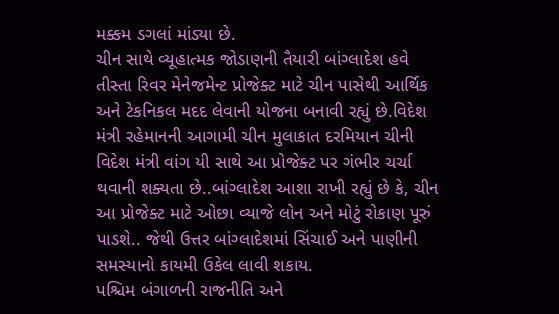મક્કમ ડગલાં માંડ્યા છે.
ચીન સાથે વ્યૂહાત્મક જોડાણની તૈયારી બાંગ્લાદેશ હવે તીસ્તા રિવર મેનેજમેન્ટ પ્રોજેક્ટ માટે ચીન પાસેથી આર્થિક અને ટેકનિકલ મદદ લેવાની યોજના બનાવી રહ્યું છે.વિદેશ મંત્રી રહેમાનની આગામી ચીન મુલાકાત દરમિયાન ચીની વિદેશ મંત્રી વાંગ યી સાથે આ પ્રોજેક્ટ પર ગંભીર ચર્ચા થવાની શક્યતા છે..બાંગ્લાદેશ આશા રાખી રહ્યું છે કે, ચીન આ પ્રોજેક્ટ માટે ઓછા વ્યાજે લોન અને મોટું રોકાણ પૂરું પાડશે.. જેથી ઉત્તર બાંગ્લાદેશમાં સિંચાઈ અને પાણીની સમસ્યાનો કાયમી ઉકેલ લાવી શકાય.
પશ્ચિમ બંગાળની રાજનીતિ અને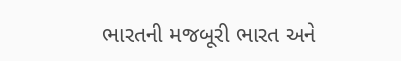ભારતની મજબૂરી ભારત અને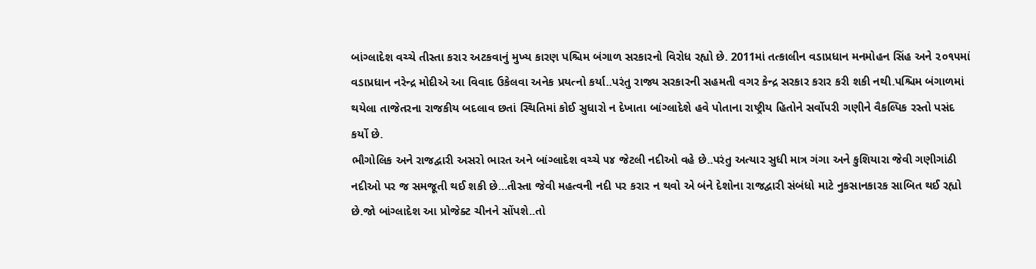બાંગ્લાદેશ વચ્ચે તીસ્તા કરાર અટકવાનું મુખ્ય કારણ પશ્ચિમ બંગાળ સરકારનો વિરોધ રહ્યો છે. 2011માં તત્કાલીન વડાપ્રધાન મનમોહન સિંહ અને ૨૦૧૫માં વડાપ્રધાન નરેન્દ્ર મોદીએ આ વિવાદ ઉકેલવા અનેક પ્રયત્નો કર્યા..પરંતુ રાજ્ય સરકારની સહમતી વગર કેન્દ્ર સરકાર કરાર કરી શકી નથી.પશ્ચિમ બંગાળમાં થયેલા તાજેતરના રાજકીય બદલાવ છતાં સ્થિતિમાં કોઈ સુધારો ન દેખાતા બાંગ્લાદેશે હવે પોતાના રાષ્ટ્રીય હિતોને સર્વોપરી ગણીને વૈકલ્પિક રસ્તો પસંદ કર્યો છે.
ભૌગોલિક અને રાજદ્વારી અસરો ભારત અને બાંગ્લાદેશ વચ્ચે ૫૪ જેટલી નદીઓ વહે છે..પરંતુ અત્યાર સુધી માત્ર ગંગા અને કુશિયારા જેવી ગણીગાંઠી નદીઓ પર જ સમજૂતી થઈ શકી છે…તીસ્તા જેવી મહત્વની નદી પર કરાર ન થવો એ બંને દેશોના રાજદ્વારી સંબંધો માટે નુકસાનકારક સાબિત થઈ રહ્યો છે.જો બાંગ્લાદેશ આ પ્રોજેક્ટ ચીનને સોંપશે..તો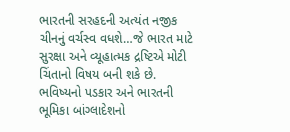ભારતની સરહદની અત્યંત નજીક ચીનનું વર્ચસ્વ વધશે…જે ભારત માટે સુરક્ષા અને વ્યૂહાત્મક દ્રષ્ટિએ મોટી ચિંતાનો વિષય બની શકે છે.
ભવિષ્યનો પડકાર અને ભારતની ભૂમિકા બાંગ્લાદેશનો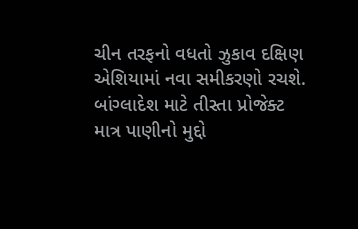ચીન તરફનો વધતો ઝુકાવ દક્ષિણ એશિયામાં નવા સમીકરણો રચશે. બાંગ્લાદેશ માટે તીસ્તા પ્રોજેક્ટ માત્ર પાણીનો મુદ્દો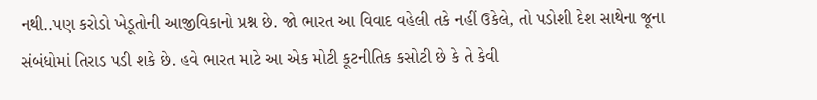નથી..પણ કરોડો ખેડૂતોની આજીવિકાનો પ્રશ્ન છે. જો ભારત આ વિવાદ વહેલી તકે નહીં ઉકેલે, તો પડોશી દેશ સાથેના જૂના સંબંધોમાં તિરાડ પડી શકે છે. હવે ભારત માટે આ એક મોટી કૂટનીતિક કસોટી છે કે તે કેવી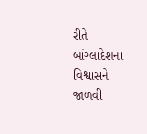રીતે બાંગ્લાદેશના વિશ્વાસને જાળવી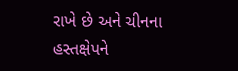રાખે છે અને ચીનના હસ્તક્ષેપને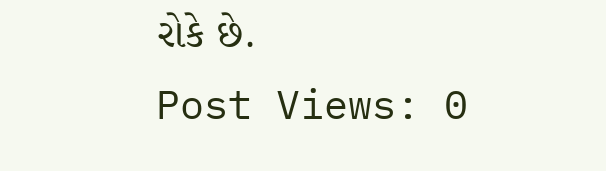રોકે છે.
Post Views: 0